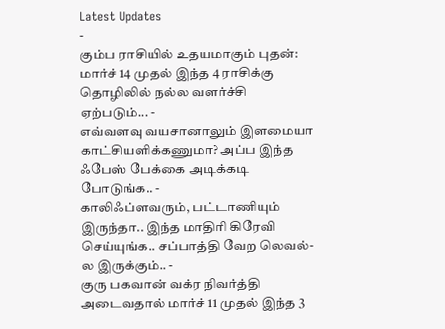Latest Updates
-
கும்ப ராசியில் உதயமாகும் புதன்: மார்ச் 14 முதல் இந்த 4 ராசிக்கு தொழிலில் நல்ல வளர்ச்சி ஏற்படும்... -
எவ்வளவு வயசானாலும் இளமையா காட்சியளிக்கணுமா? அப்ப இந்த ஃபேஸ் பேக்கை அடிக்கடி போடுங்க.. -
காலிஃப்ளவரும், பட்டாணியும் இருந்தா.. இந்த மாதிரி கிரேவி செய்யுங்க.. சப்பாத்தி வேற லெவல்-ல இருக்கும்.. -
குரு பகவான் வக்ர நிவர்த்தி அடைவதால் மார்ச் 11 முதல் இந்த 3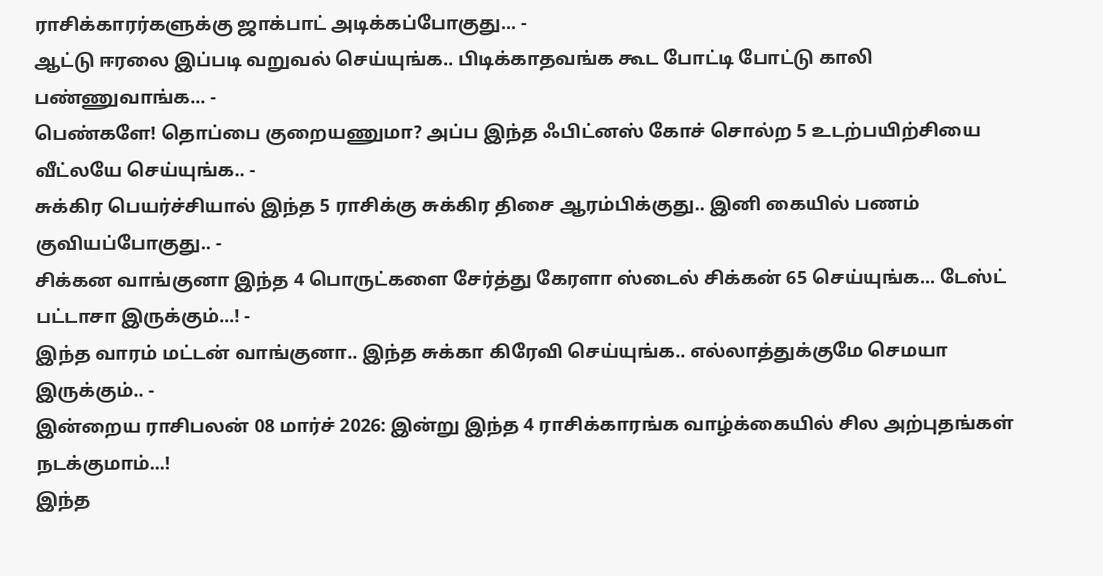ராசிக்காரர்களுக்கு ஜாக்பாட் அடிக்கப்போகுது... -
ஆட்டு ஈரலை இப்படி வறுவல் செய்யுங்க.. பிடிக்காதவங்க கூட போட்டி போட்டு காலி பண்ணுவாங்க... -
பெண்களே! தொப்பை குறையணுமா? அப்ப இந்த ஃபிட்னஸ் கோச் சொல்ற 5 உடற்பயிற்சியை வீட்லயே செய்யுங்க.. -
சுக்கிர பெயர்ச்சியால் இந்த 5 ராசிக்கு சுக்கிர திசை ஆரம்பிக்குது.. இனி கையில் பணம் குவியப்போகுது.. -
சிக்கன வாங்குனா இந்த 4 பொருட்களை சேர்த்து கேரளா ஸ்டைல் சிக்கன் 65 செய்யுங்க... டேஸ்ட் பட்டாசா இருக்கும்...! -
இந்த வாரம் மட்டன் வாங்குனா.. இந்த சுக்கா கிரேவி செய்யுங்க.. எல்லாத்துக்குமே செமயா இருக்கும்.. -
இன்றைய ராசிபலன் 08 மார்ச் 2026: இன்று இந்த 4 ராசிக்காரங்க வாழ்க்கையில் சில அற்புதங்கள் நடக்குமாம்...!
இந்த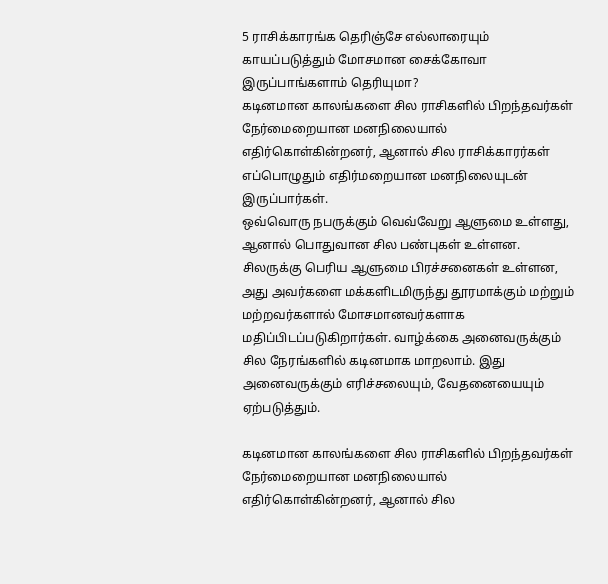5 ராசிக்காரங்க தெரிஞ்சே எல்லாரையும் காயப்படுத்தும் மோசமான சைக்கோவா இருப்பாங்களாம் தெரியுமா?
கடினமான காலங்களை சில ராசிகளில் பிறந்தவர்கள் நேர்மைறையான மனநிலையால் எதிர்கொள்கின்றனர், ஆனால் சில ராசிக்காரர்கள் எப்பொழுதும் எதிர்மறையான மனநிலையுடன் இருப்பார்கள்.
ஒவ்வொரு நபருக்கும் வெவ்வேறு ஆளுமை உள்ளது, ஆனால் பொதுவான சில பண்புகள் உள்ளன. சிலருக்கு பெரிய ஆளுமை பிரச்சனைகள் உள்ளன, அது அவர்களை மக்களிடமிருந்து தூரமாக்கும் மற்றும் மற்றவர்களால் மோசமானவர்களாக மதிப்பிடப்படுகிறார்கள். வாழ்க்கை அனைவருக்கும் சில நேரங்களில் கடினமாக மாறலாம். இது அனைவருக்கும் எரிச்சலையும், வேதனையையும் ஏற்படுத்தும்.

கடினமான காலங்களை சில ராசிகளில் பிறந்தவர்கள் நேர்மைறையான மனநிலையால் எதிர்கொள்கின்றனர், ஆனால் சில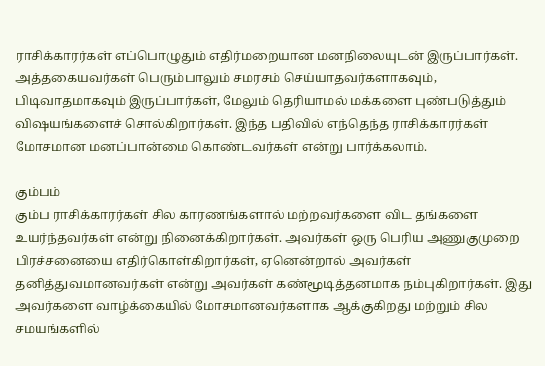ராசிக்காரர்கள் எப்பொழுதும் எதிர்மறையான மனநிலையுடன் இருப்பார்கள். அத்தகையவர்கள் பெரும்பாலும் சமரசம் செய்யாதவர்களாகவும், பிடிவாதமாகவும் இருப்பார்கள், மேலும் தெரியாமல் மக்களை புண்படுத்தும் விஷயங்களைச் சொல்கிறார்கள். இந்த பதிவில் எந்தெந்த ராசிக்காரர்கள் மோசமான மனப்பான்மை கொண்டவர்கள் என்று பார்க்கலாம்.

கும்பம்
கும்ப ராசிக்காரர்கள் சில காரணங்களால் மற்றவர்களை விட தங்களை உயர்ந்தவர்கள் என்று நினைக்கிறார்கள். அவர்கள் ஒரு பெரிய அணுகுமுறை பிரச்சனையை எதிர்கொள்கிறார்கள், ஏனென்றால் அவர்கள் தனித்துவமானவர்கள் என்று அவர்கள் கண்மூடித்தனமாக நம்புகிறார்கள். இது அவர்களை வாழ்க்கையில் மோசமானவர்களாக ஆக்குகிறது மற்றும் சில சமயங்களில்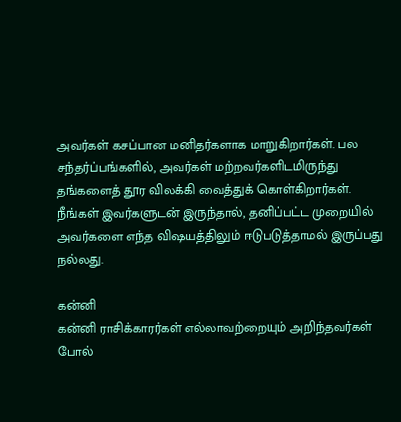அவர்கள் கசப்பான மனிதர்களாக மாறுகிறார்கள். பல சந்தர்ப்பங்களில், அவர்கள் மற்றவர்களிடமிருந்து தங்களைத் தூர விலக்கி வைத்துக் கொள்கிறார்கள். நீங்கள் இவர்களுடன் இருந்தால், தனிப்பட்ட முறையில் அவர்களை எந்த விஷயத்திலும் ஈடுபடுத்தாமல் இருப்பது நல்லது.

கன்னி
கன்னி ராசிக்காரர்கள் எல்லாவற்றையும் அறிந்தவர்கள் போல்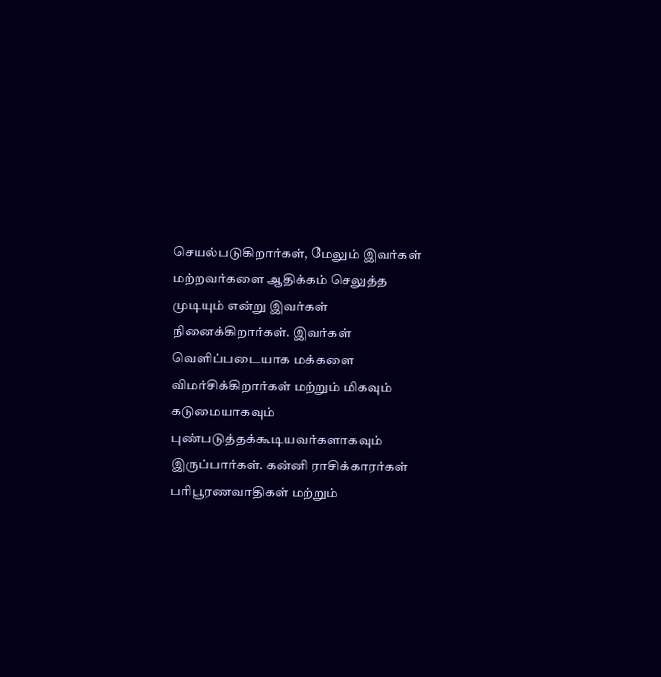செயல்படுகிறார்கள், மேலும் இவர்கள் மற்றவர்களை ஆதிக்கம் செலுத்த முடியும் என்று இவர்கள் நினைக்கிறார்கள். இவர்கள் வெளிப்படையாக மக்களை விமர்சிக்கிறார்கள் மற்றும் மிகவும் கடுமையாகவும் புண்படுத்தக்கூடியவர்களாகவும் இருப்பார்கள். கன்னி ராசிக்காரர்கள் பரிபூரணவாதிகள் மற்றும்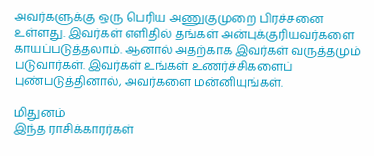அவர்களுக்கு ஒரு பெரிய அணுகுமுறை பிரச்சனை உள்ளது. இவர்கள் எளிதில் தங்கள் அன்புக்குரியவர்களை காயப்படுத்தலாம். ஆனால் அதற்காக இவர்கள் வருத்தமும் படுவார்கள். இவர்கள் உங்கள் உணர்ச்சிகளைப் புண்படுத்தினால், அவர்களை மன்னியுங்கள்.

மிதுனம்
இந்த ராசிக்காரர்கள்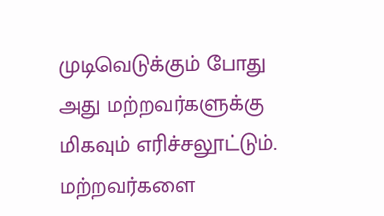முடிவெடுக்கும் போது அது மற்றவர்களுக்கு மிகவும் எரிச்சலூட்டும். மற்றவர்களை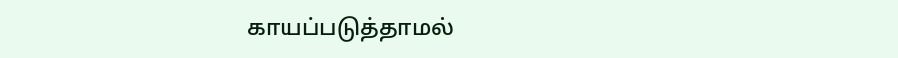காயப்படுத்தாமல்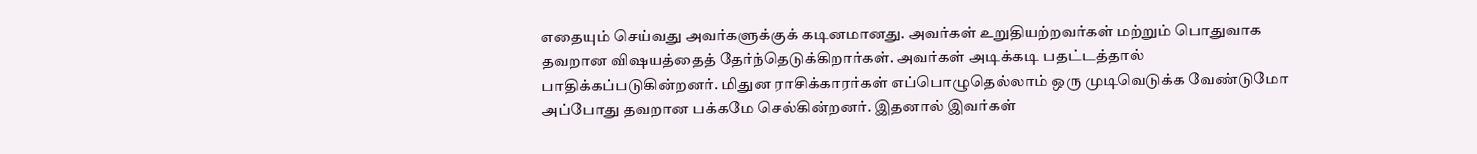எதையும் செய்வது அவர்களுக்குக் கடினமானது. அவர்கள் உறுதியற்றவர்கள் மற்றும் பொதுவாக தவறான விஷயத்தைத் தேர்ந்தெடுக்கிறார்கள். அவர்கள் அடிக்கடி பதட்டத்தால் பாதிக்கப்படுகின்றனர். மிதுன ராசிக்காரர்கள் எப்பொழுதெல்லாம் ஒரு முடிவெடுக்க வேண்டுமோ அப்போது தவறான பக்கமே செல்கின்றனர். இதனால் இவர்கள்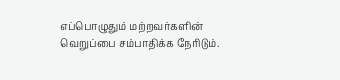எப்பொழுதும் மற்றவர்களின் வெறுப்பை சம்பாதிக்க நேரிடும்.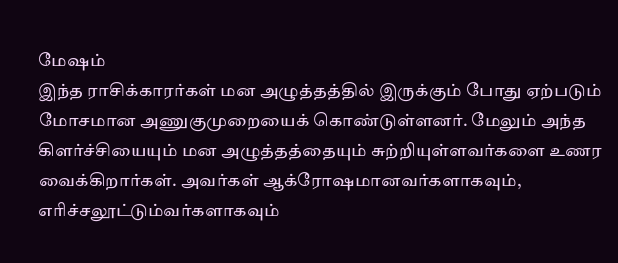மேஷம்
இந்த ராசிக்காரர்கள் மன அழுத்தத்தில் இருக்கும் போது ஏற்படும் மோசமான அணுகுமுறையைக் கொண்டுள்ளனர். மேலும் அந்த கிளர்ச்சியையும் மன அழுத்தத்தையும் சுற்றியுள்ளவர்களை உணர வைக்கிறார்கள். அவர்கள் ஆக்ரோஷமானவர்களாகவும், எரிச்சலூட்டும்வர்களாகவும்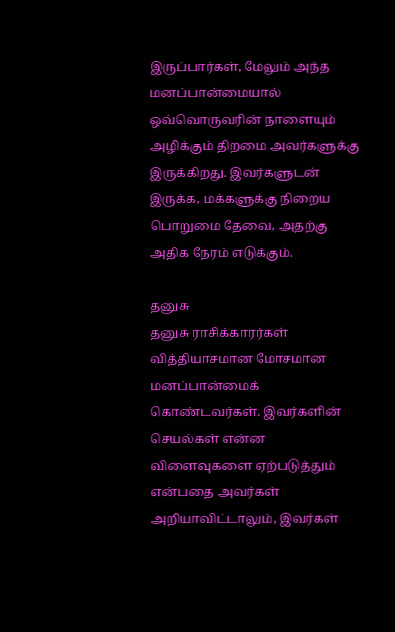இருப்பார்கள், மேலும் அந்த மனப்பான்மையால் ஒவ்வொருவரின் நாளையும் அழிக்கும் திறமை அவர்களுக்கு இருக்கிறது. இவர்களுடன் இருக்க, மக்களுக்கு நிறைய பொறுமை தேவை, அதற்கு அதிக நேரம் எடுக்கும்.

தனுசு
தனுசு ராசிக்காரர்கள் வித்தியாசமான மோசமான மனப்பான்மைக் கொண்டவர்கள். இவர்களின் செயல்கள் என்ன விளைவுகளை ஏற்படுத்தும் என்பதை அவர்கள் அறியாவிட்டாலும், இவர்கள்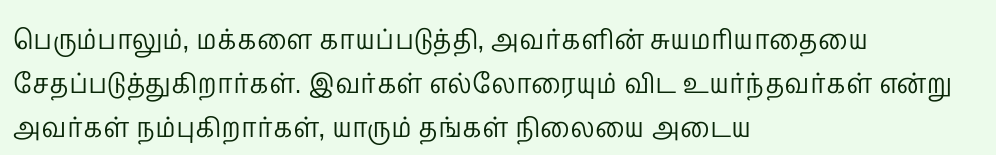பெரும்பாலும், மக்களை காயப்படுத்தி, அவர்களின் சுயமரியாதையை சேதப்படுத்துகிறார்கள். இவர்கள் எல்லோரையும் விட உயர்ந்தவர்கள் என்று அவர்கள் நம்புகிறார்கள், யாரும் தங்கள் நிலையை அடைய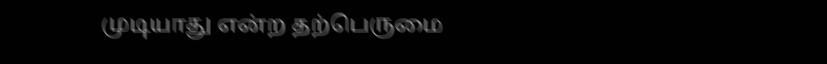முடியாது என்ற தற்பெருமை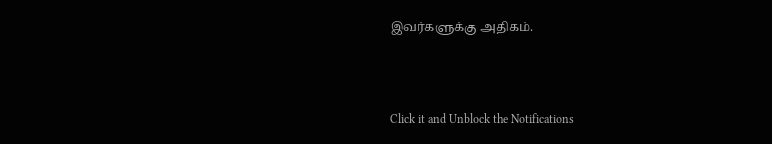இவர்களுக்கு அதிகம்.



Click it and Unblock the Notifications